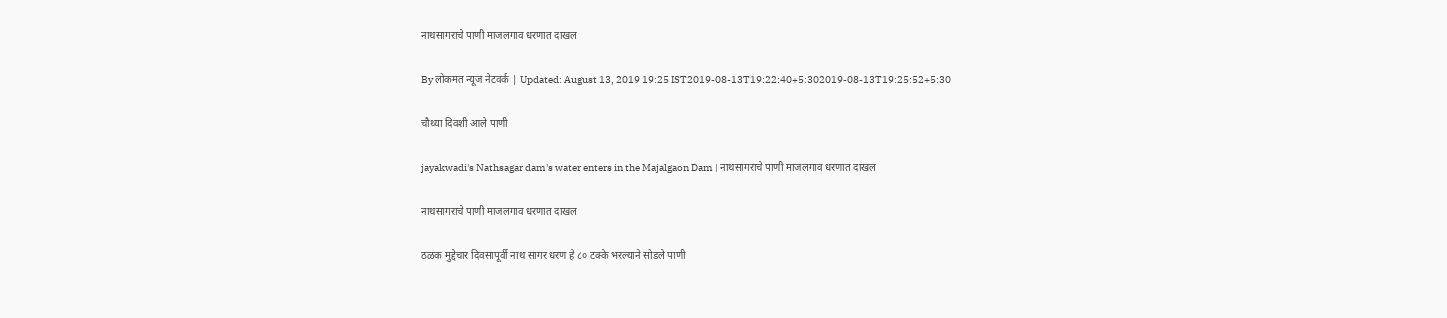नाथसागराचे पाणी माजलगाव धरणात दाखल

By लोकमत न्यूज नेटवर्क | Updated: August 13, 2019 19:25 IST2019-08-13T19:22:40+5:302019-08-13T19:25:52+5:30

चौथ्या दिवशी आले पाणी

jayakwadi's Nathsagar dam's water enters in the Majalgaon Dam | नाथसागराचे पाणी माजलगाव धरणात दाखल

नाथसागराचे पाणी माजलगाव धरणात दाखल

ठळक मुद्देचार दिवसापूर्वी नाथ सागर धरण हे ८० टक्के भरल्याने सोडले पाणी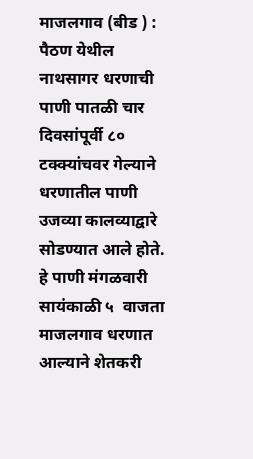माजलगाव (बीड ) : पैठण येथील नाथसागर धरणाची पाणी पातळी चार दिवसांपूर्वी ८० टक्क्यांचवर गेल्याने धरणातील पाणी उजव्या कालव्याद्वारे सोडण्यात आले होते. हे पाणी मंगळवारी सायंकाळी ५  वाजता माजलगाव धरणात आल्याने शेतकरी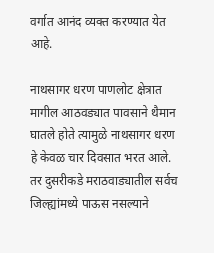वर्गात आनंद व्यक्त करण्यात येत आहे.

नाथसागर धरण पाणलोट क्षेत्रात मागील आठवड्यात पावसाने थैमान घातले होते त्यामुळे नाथसागर धरण हे केवळ चार दिवसात भरत आले. तर दुसरीकडे मराठवाड्यातील सर्वच जिल्ह्यांमध्ये पाऊस नसल्याने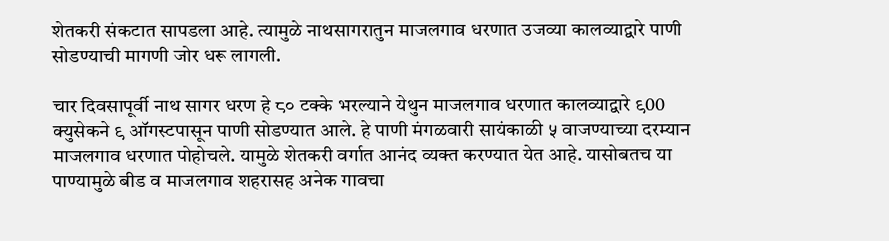शेतकरी संकटात सापडला आहे. त्यामुळे नाथसागरातुन माजलगाव धरणात उजव्या कालव्याद्वारे पाणी सोडण्याची मागणी जोर धरू लागली.

चार दिवसापूर्वी नाथ सागर धरण हे ८० टक्के भरल्याने येथुन माजलगाव धरणात कालव्याद्वारे ९00 क्युसेकने ९ ऑगस्टपासून पाणी सोडण्यात आले. हे पाणी मंगळवारी सायंकाळी ५ वाजण्याच्या दरम्यान माजलगाव धरणात पोहोचले. यामुळे शेतकरी वर्गात आनंद व्यक्त करण्यात येत आहे. यासोबतच या पाण्यामुळे बीड व माजलगाव शहरासह अनेक गावचा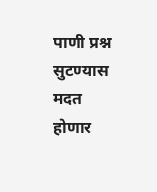पाणी प्रश्न सुटण्यास मदत होणार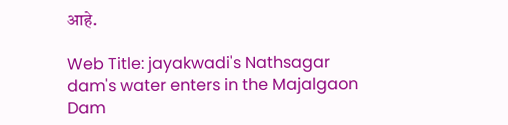आहे.

Web Title: jayakwadi's Nathsagar dam's water enters in the Majalgaon Dam